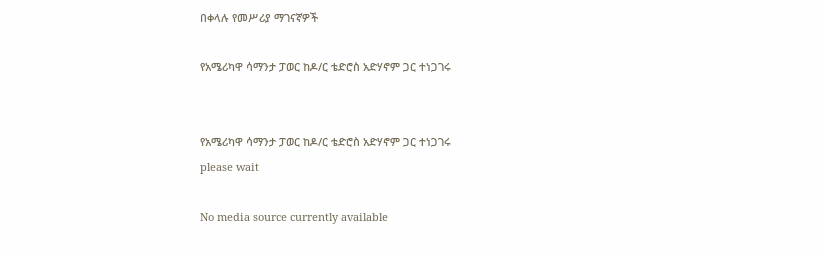በቀላሉ የመሥሪያ ማገናኛዎች

የአሜሪካዋ ሳማንታ ፓወር ከዶ/ር ቴድሮስ አድሃኖም ጋር ተነጋገሩ


የአሜሪካዋ ሳማንታ ፓወር ከዶ/ር ቴድሮስ አድሃኖም ጋር ተነጋገሩ
please wait

No media source currently available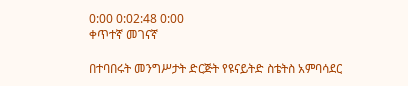0:00 0:02:48 0:00
ቀጥተኛ መገናኛ

በተባበሩት መንግሥታት ድርጅት የዩናይትድ ስቴትስ አምባሳደር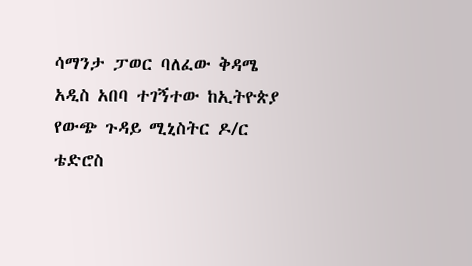ሳማንታ ፓወር ባለፈው ቅዳሜ አዲስ አበባ ተገኝተው ከኢትዮጵያ የውጭ ጉዳይ ሚኒስትር ዶ/ር ቴድሮስ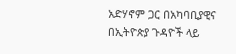አድሃኖም ጋር በአካባቢያዊና በኢትዮጵያ ጉዳዮች ላይ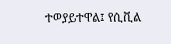ተወያይተዋል፤ የሲቪል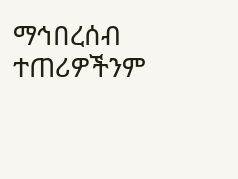ማኅበረሰብ ተጠሪዎችንም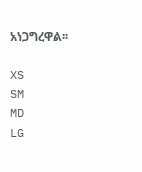አነጋግረዋል፡፡

XS
SM
MD
LG